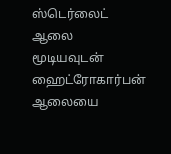ஸ்டெர்லைட் ஆலை மூடியவுடன் ஹைட்ரோகார்பன் ஆலையை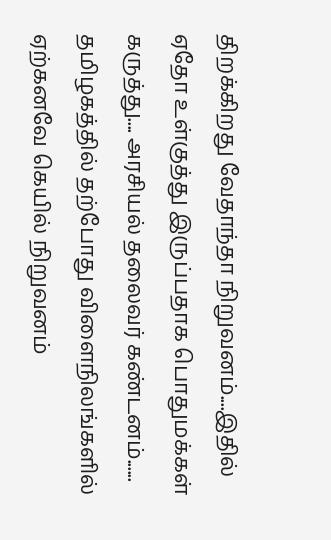திறக்கிறது வேதாந்தா நிறுவனம்....இதில் ஏதோ உள்குத்து இருப்பதாக பொதுமக்கள் கருத்து.... அரசியல் தலைவர் கண்டனம்......
தமிழகத்தில் தற்போது விளைநிலங்களில் ஏற்கனவே கெயில் நிறுவனம்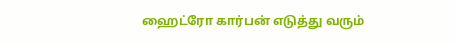ஹைட்ரோ கார்பன் எடுத்து வரும்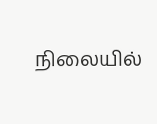நிலையில்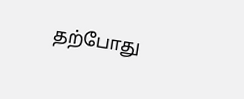தற்போது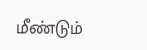மீண்டும்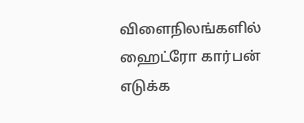விளைநிலங்களில் ஹைட்ரோ கார்பன் எடுக்க